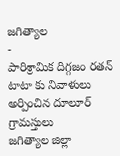జగిత్యాల
-
పారిశ్రామిక దిగ్గజం రతన్ టాటా కు నివాళులు అర్పించిన దూలూర్ గ్రామస్తులు
జగిత్యాల జిల్లా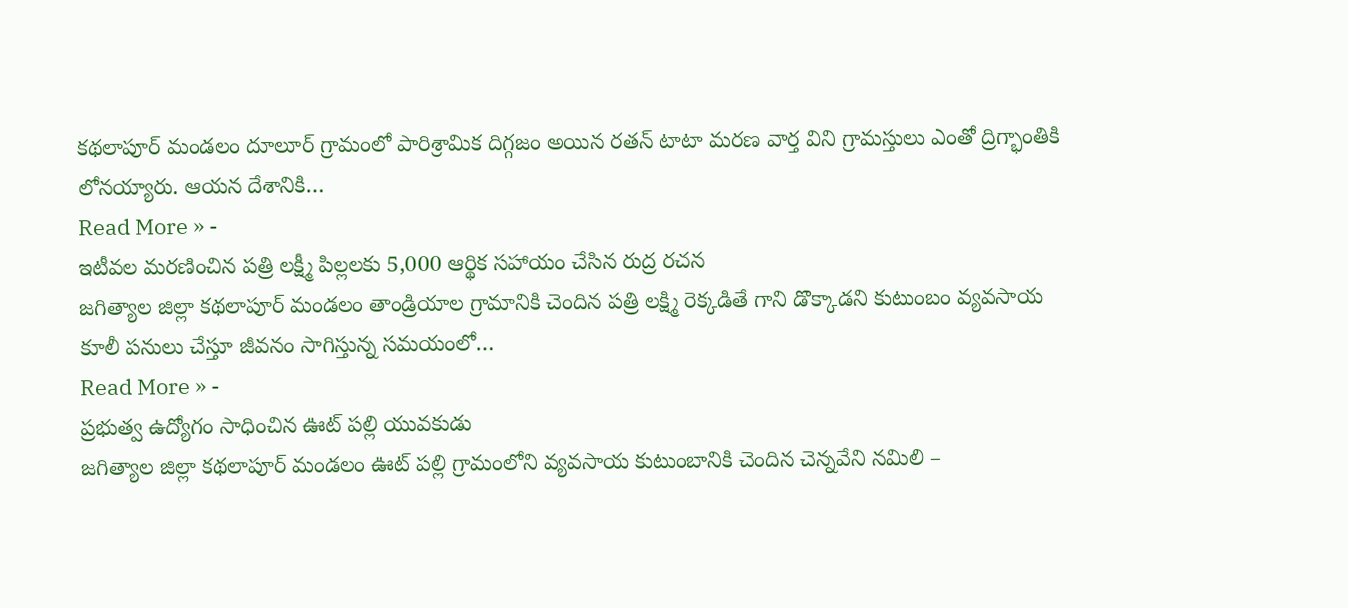కథలాపూర్ మండలం దూలూర్ గ్రామంలో పారిశ్రామిక దిగ్గజం అయిన రతన్ టాటా మరణ వార్త విని గ్రామస్తులు ఎంతో ద్రిగ్భాంతికి లోనయ్యారు. ఆయన దేశానికి…
Read More » -
ఇటీవల మరణించిన పత్రి లక్ష్మీ పిల్లలకు 5,000 ఆర్థిక సహాయం చేసిన రుద్ర రచన
జగిత్యాల జిల్లా కథలాపూర్ మండలం తాండ్రియాల గ్రామానికి చెందిన పత్రి లక్ష్మి రెక్కడితే గాని డొక్కాడని కుటుంబం వ్యవసాయ కూలీ పనులు చేస్తూ జీవనం సాగిస్తున్న సమయంలో…
Read More » -
ప్రభుత్వ ఉద్యోగం సాధించిన ఊట్ పల్లి యువకుడు
జగిత్యాల జిల్లా కథలాపూర్ మండలం ఊట్ పల్లి గ్రామంలోని వ్యవసాయ కుటుంబానికి చెందిన చెన్నవేని నమిలి –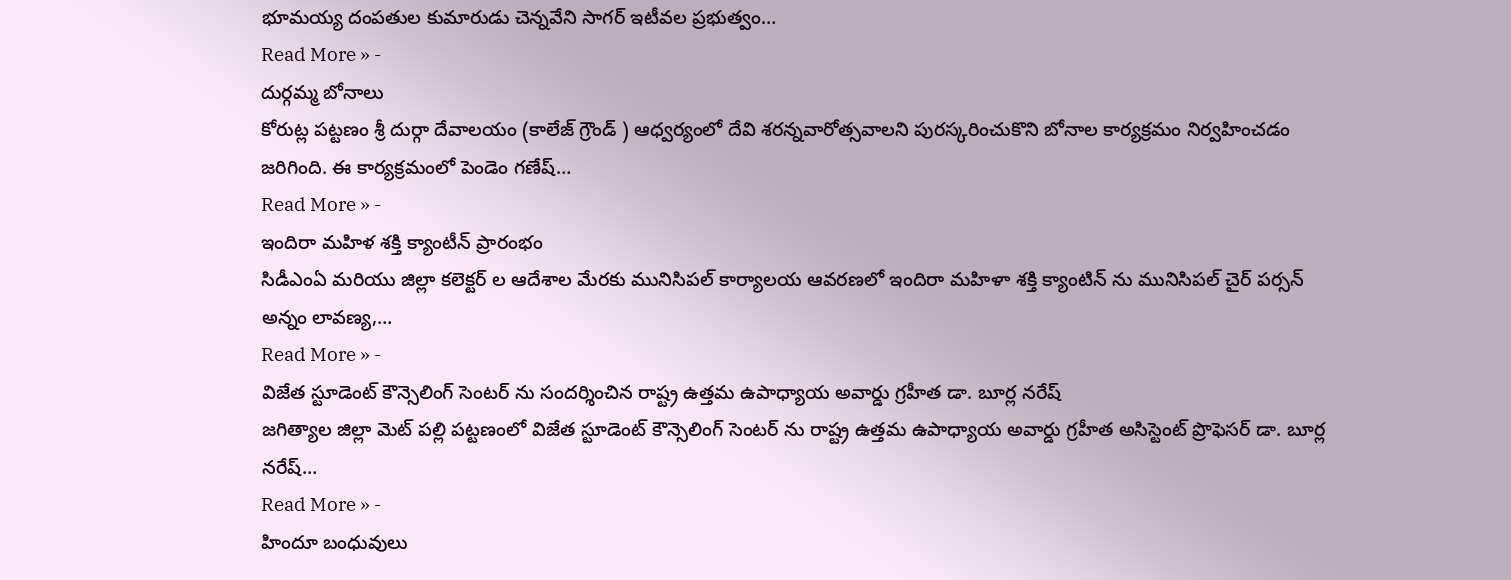భూమయ్య దంపతుల కుమారుడు చెన్నవేని సాగర్ ఇటీవల ప్రభుత్వం…
Read More » -
దుర్గమ్మ బోనాలు
కోరుట్ల పట్టణం శ్రీ దుర్గా దేవాలయం (కాలేజ్ గ్రౌండ్ ) ఆధ్వర్యంలో దేవి శరన్నవారోత్సవాలని పురస్కరించుకొని బోనాల కార్యక్రమం నిర్వహించడం జరిగింది. ఈ కార్యక్రమంలో పెండెం గణేష్…
Read More » -
ఇందిరా మహిళ శక్తి క్యాంటీన్ ప్రారంభం
సిడీఎంఏ మరియు జిల్లా కలెక్టర్ ల ఆదేశాల మేరకు మునిసిపల్ కార్యాలయ ఆవరణలో ఇందిరా మహిళా శక్తి క్యాంటిన్ ను మునిసిపల్ చైర్ పర్సన్ అన్నం లావణ్య,…
Read More » -
విజేత స్టూడెంట్ కౌన్సెలింగ్ సెంటర్ ను సందర్శించిన రాష్ట్ర ఉత్తమ ఉపాధ్యాయ అవార్డు గ్రహీత డా. బూర్ల నరేష్
జగిత్యాల జిల్లా మెట్ పల్లి పట్టణంలో విజేత స్టూడెంట్ కౌన్సెలింగ్ సెంటర్ ను రాష్ట్ర ఉత్తమ ఉపాధ్యాయ అవార్డు గ్రహీత అసిస్టెంట్ ప్రొఫెసర్ డా. బూర్ల నరేష్…
Read More » -
హిందూ బంధువులు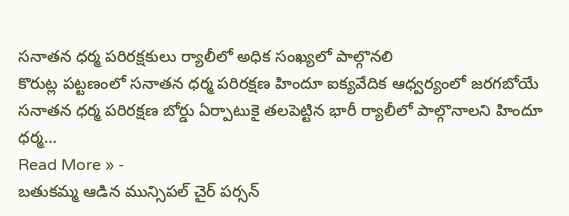సనాతన ధర్మ పరిరక్షకులు ర్యాలీలో అధిక సంఖ్యలో పాల్గొనలి
కొరుట్ల పట్టణంలో సనాతన ధర్మ పరిరక్షణ హిందూ ఐక్యవేదిక ఆధ్వర్యంలో జరగబోయే సనాతన ధర్మ పరిరక్షణ బోర్డు ఏర్పాటుకై తలపెట్టిన భారీ ర్యాలీలో పాల్గొనాలని హిందూ ధర్మ…
Read More » -
బతుకమ్మ ఆడిన మున్సిపల్ చైర్ పర్సన్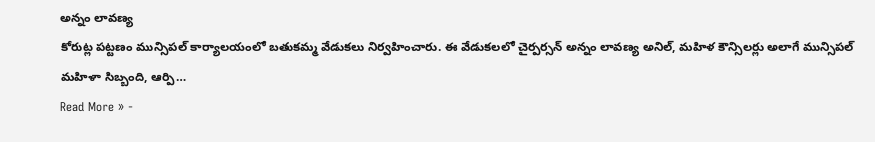అన్నం లావణ్య
కోరుట్ల పట్టణం మున్సిపల్ కార్యాలయంలో బతుకమ్మ వేడుకలు నిర్వహించారు. ఈ వేడుకలలో చైర్పర్సన్ అన్నం లావణ్య అనిల్, మహిళ కౌన్సిలర్లు అలాగే మున్సిపల్ మహిళా సిబ్బంది, ఆర్పి…
Read More » -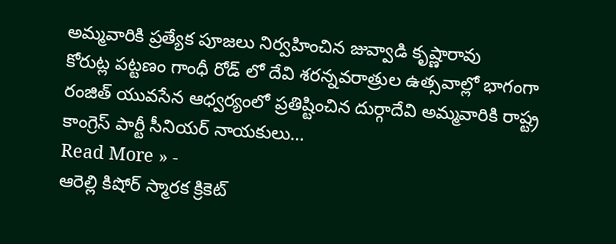అమ్మవారికి ప్రత్యేక పూజలు నిర్వహించిన జువ్వాడి కృష్ణారావు
కోరుట్ల పట్టణం గాంధీ రోడ్ లో దేవి శరన్నవరాత్రుల ఉత్సవాల్లో భాగంగా రంజిత్ యువసేన ఆధ్వర్యంలో ప్రతిష్టించిన దుర్గాదేవి అమ్మవారికి రాష్ట్ర కాంగ్రెస్ పార్టీ సీనియర్ నాయకులు…
Read More » -
ఆరెల్లి కిషోర్ స్మారక క్రికెట్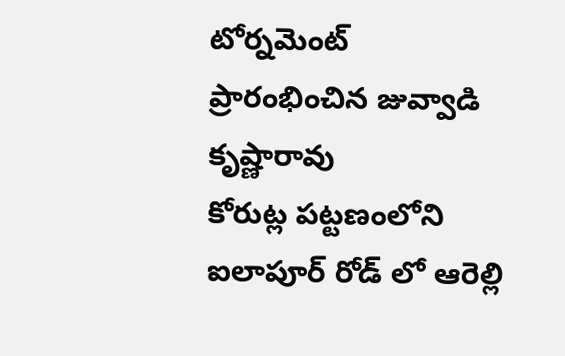టోర్నమెంట్ ప్రారంభించిన జువ్వాడి కృష్ణారావు
కోరుట్ల పట్టణంలోని ఐలాపూర్ రోడ్ లో ఆరెల్లి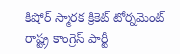కిషోర్ స్మారక క్రికెట్ టోర్నమెంట్ రాష్ట్ర కాంగ్రెస్ పార్టీ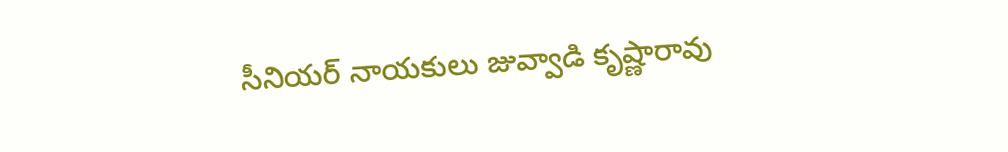సీనియర్ నాయకులు జువ్వాడి కృష్ణారావు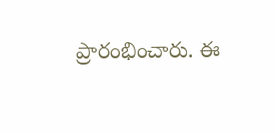ప్రారంభించారు. ఈ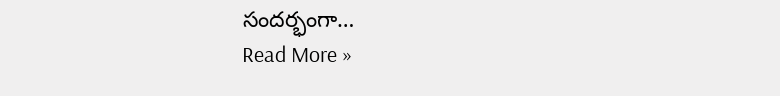సందర్భంగా…
Read More »